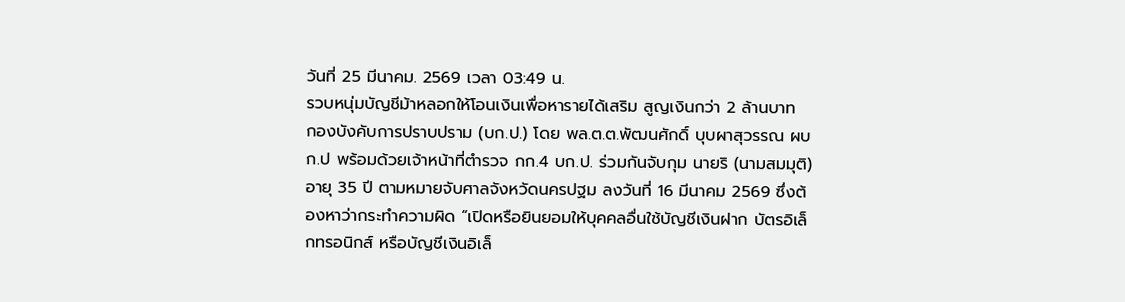วันที่ 25 มีนาคม. 2569 เวลา 03:49 น.
รวบหนุ่มบัญชีม้าหลอกให้โอนเงินเพื่อหารายได้เสริม สูญเงินกว่า 2 ล้านบาท
กองบังคับการปราบปราม (บก.ป.) โดย พล.ต.ต.พัฒนศักดิ์ บุบผาสุวรรณ ผบก.ป พร้อมด้วยเจ้าหน้าที่ตำรวจ กก.4 บก.ป. ร่วมกันจับกุม นายริ (นามสมมุติ) อายุ 35 ปี ตามหมายจับศาลจังหวัดนครปฐม ลงวันที่ 16 มีนาคม 2569 ซึ่งต้องหาว่ากระทำความผิด “เปิดหรือยินยอมให้บุคคลอื่นใช้บัญชีเงินฝาก บัตรอิเล็กทรอนิกส์ หรือบัญชีเงินอิเล็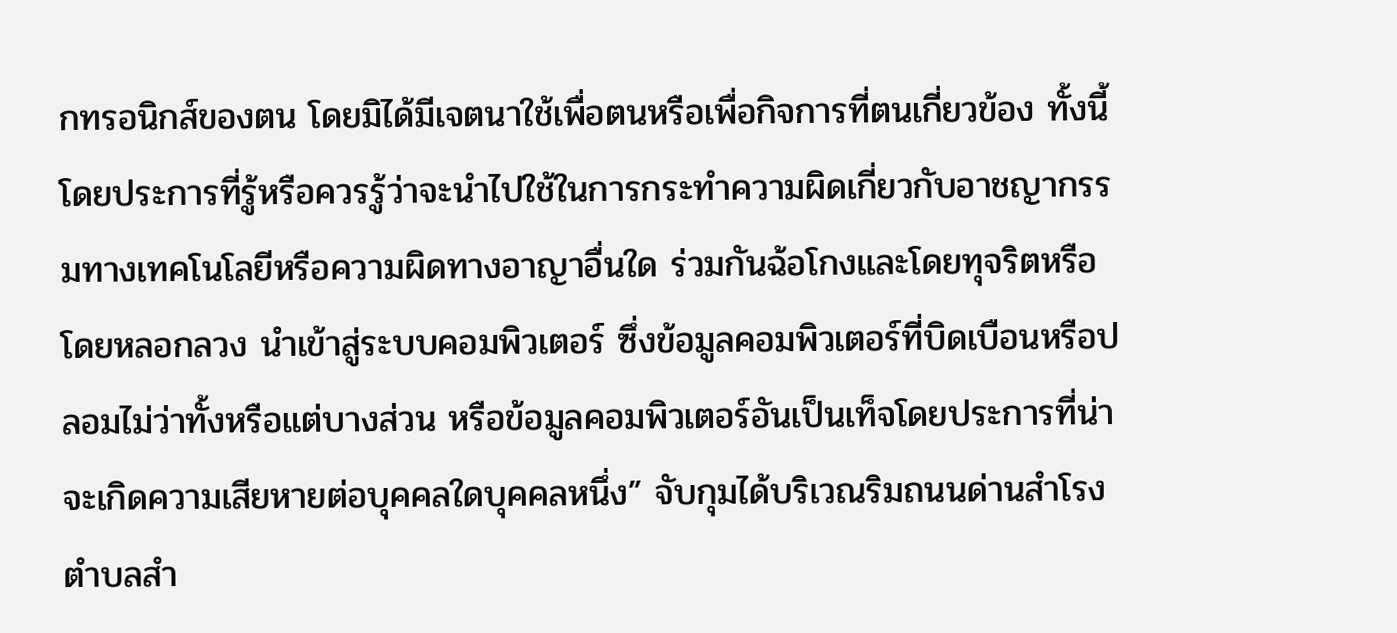กทรอนิกส์ของตน โดยมิได้มีเจตนาใช้เพื่อตนหรือเพื่อกิจการที่ตนเกี่ยวข้อง ทั้งนี้ โดยประการที่รู้หรือควรรู้ว่าจะนำไปใช้ในการกระทำความผิดเกี่ยวกับอาชญากรรมทางเทคโนโลยีหรือความผิดทางอาญาอื่นใด ร่วมกันฉ้อโกงและโดยทุจริตหรือโดยหลอกลวง นำเข้าสู่ระบบคอมพิวเตอร์ ซึ่งข้อมูลคอมพิวเตอร์ที่บิดเบือนหรือปลอมไม่ว่าทั้งหรือแต่บางส่วน หรือข้อมูลคอมพิวเตอร์อันเป็นเท็จโดยประการที่น่าจะเกิดความเสียหายต่อบุคคลใดบุคคลหนึ่ง” จับกุมได้บริเวณริมถนนด่านสำโรง ตำบลสำ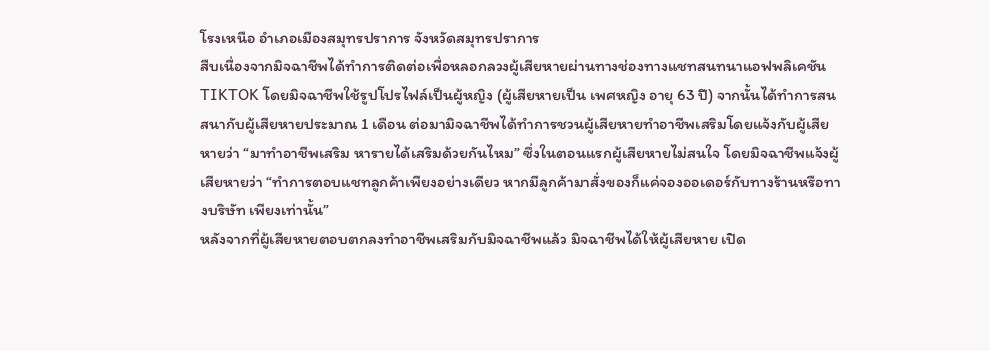โรงเหนือ อำเภอเมืองสมุทรปราการ จังหวัดสมุทรปราการ
สืบเนื่องจากมิจฉาชีพได้ทำการติดต่อเพื่อหลอกลวงผู้เสียหายผ่านทางช่องทางแชทสนทนาแอฟพลิเคชัน TIKTOK โดยมิจฉาชีพใช้รูปโปรไฟล์เป็นผู้หญิง (ผู้เสียหายเป็น เพศหญิง อายุ 63 ปี) จากนั้นได้ทำการสนสนากับผู้เสียหายประมาณ 1 เดือน ต่อมามิจฉาชีพได้ทำการชวนผู้เสียหายทำอาชีพเสริมโดยแจ้งกับผู้เสียหายว่า “มาทำอาชีพเสริม หารายได้เสริมด้วยกันไหม” ซึ่งในตอนแรกผู้เสียหายไม่สนใจ โดยมิจฉาชีพแจ้งผู้เสียหายว่า “ทำการตอบแชทลูกค้าเพียงอย่างเดียว หากมีลูกค้ามาสั่งของก็แค่จองออเดอร์กับทางร้านหรือทางบริษัท เพียงเท่านั้น”
หลังจากที่ผู้เสียหายตอบตกลงทำอาชีพเสริมกับมิจฉาชีพแล้ว มิจฉาชีพได้ให้ผู้เสียหาย เปิด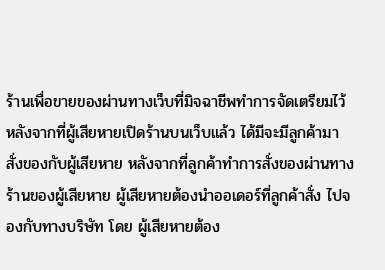ร้านเพื่อขายของผ่านทางเว็บที่มิจฉาชีพทำการจัดเตรียมไว้ หลังจากที่ผู้เสียหายเปิดร้านบนเว็บแล้ว ได้มีจะมีลูกค้ามาสั่งของกับผู้เสียหาย หลังจากที่ลูกค้าทำการสั่งของผ่านทางร้านของผู้เสียหาย ผู้เสียหายต้องนำออเดอร์ที่ลูกค้าสั่ง ไปจองกับทางบริษัท โดย ผู้เสียหายต้อง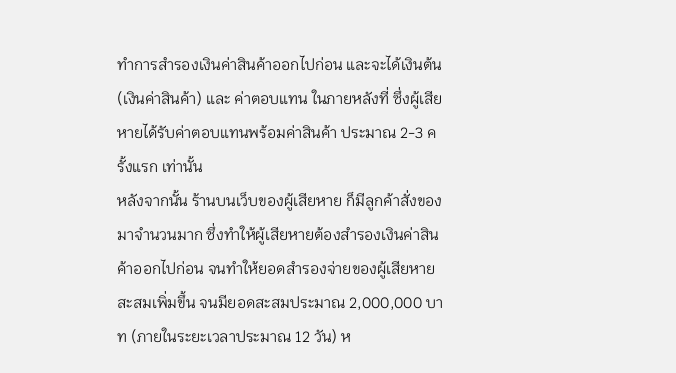ทำการสำรองเงินค่าสินค้าออกไปก่อน และจะได้เงินต้น (เงินค่าสินค้า) และ ค่าตอบแทน ในภายหลังที่ ซึ่งผู้เสียหายได้รับค่าตอบแทนพร้อมค่าสินค้า ประมาณ 2-3 ครั้งแรก เท่านั้น
หลังจากนั้น ร้านบนเว็บของผู้เสียหาย ก็มีลูกค้าสั่งของมาจำนวนมาก ซึ่งทำให้ผู้เสียหายต้องสำรองเงินค่าสินค้าออกไปก่อน จนทำให้ยอดสำรองจ่ายของผู้เสียหายสะสมเพิ่มขึ้น จนมียอดสะสมประมาณ 2,000,000 บาท (ภายในระยะเวลาประมาณ 12 วัน) ห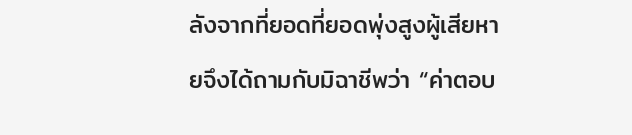ลังจากที่ยอดที่ยอดพุ่งสูงผู้เสียหายจึงได้ถามกับมิฉาชีพว่า “ค่าตอบ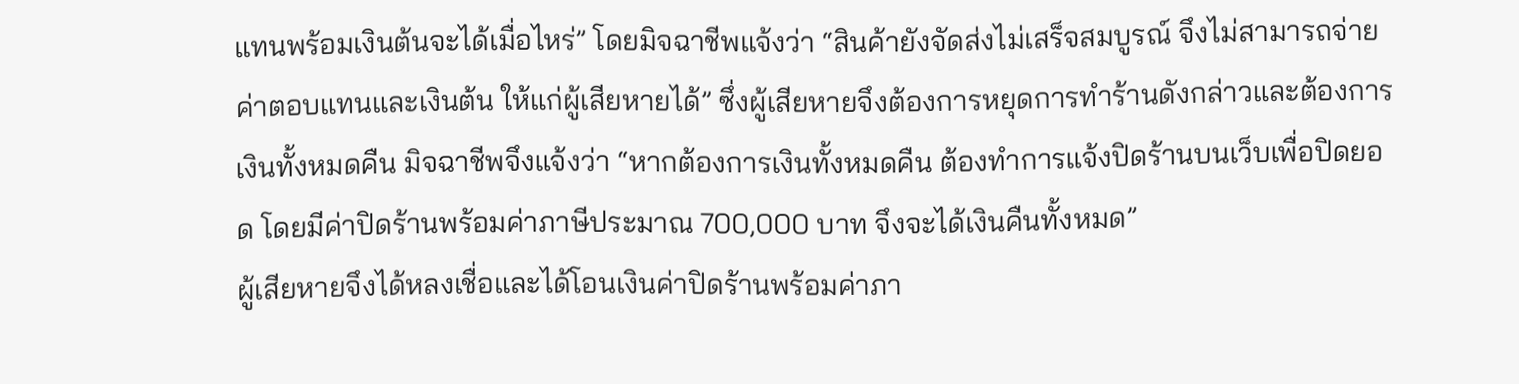แทนพร้อมเงินต้นจะได้เมื่อไหร่” โดยมิจฉาชีพแจ้งว่า “สินค้ายังจัดส่งไม่เสร็จสมบูรณ์ จึงไม่สามารถจ่ายค่าตอบแทนและเงินต้น ให้แก่ผู้เสียหายได้” ซึ่งผู้เสียหายจึงต้องการหยุดการทำร้านดังกล่าวและต้องการเงินทั้งหมดคืน มิจฉาชีพจึงแจ้งว่า “หากต้องการเงินทั้งหมดคืน ต้องทำการแจ้งปิดร้านบนเว็บเพื่อปิดยอด โดยมีค่าปิดร้านพร้อมค่าภาษีประมาณ 700,000 บาท จึงจะได้เงินคืนทั้งหมด”
ผู้เสียหายจึงได้หลงเชื่อและได้โอนเงินค่าปิดร้านพร้อมค่าภา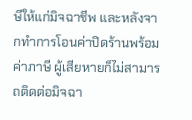ษีให้แก่มิจฉาชีพ และหลังจากทำการโอนค่าปิดร้านพร้อมค่าภาษี ผู้เสียหายก็ไม่สามารถติดต่อมิจฉา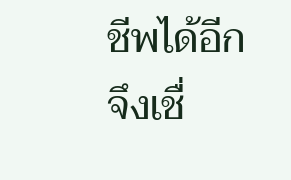ชีพได้อีก จึงเชื่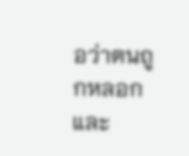อว่าตนถูกหลอก และ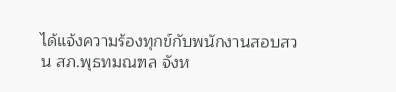ได้แจ้งความร้องทุกข์กับพนักงานสอบสวน สภ.พุธทมณฑล จังห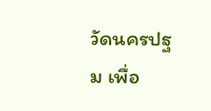วัดนครปฐม เพื่อ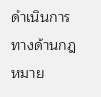ดำเนินการทางด้านกฎหมาย